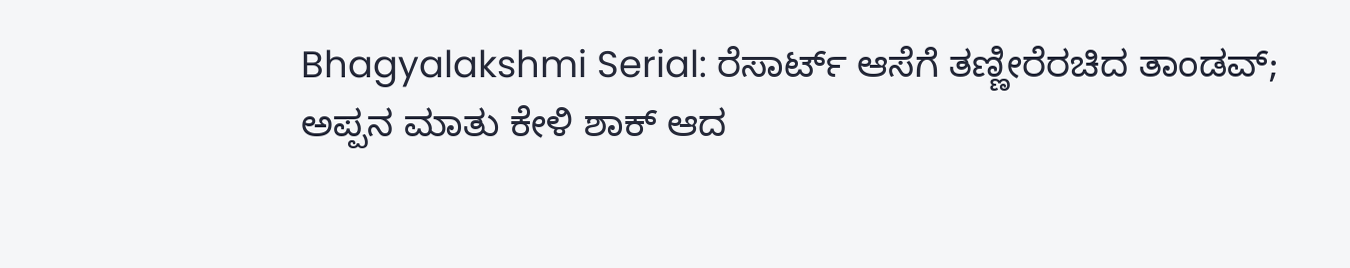Bhagyalakshmi Serial: ರೆಸಾರ್ಟ್ ಆಸೆಗೆ ತಣ್ಣೀರೆರಚಿದ ತಾಂಡವ್; ಅಪ್ಪನ ಮಾತು ಕೇಳಿ ಶಾಕ್ ಆದ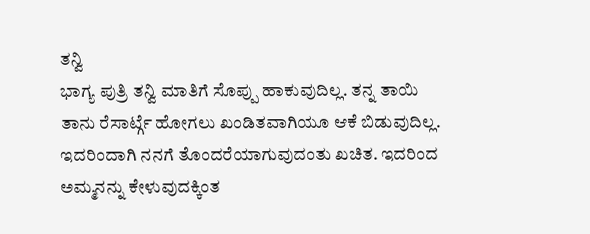ತನ್ವಿ
ಭಾಗ್ಯ ಪುತ್ರಿ ತನ್ವಿ ಮಾತಿಗೆ ಸೊಪ್ಪು ಹಾಕುವುದಿಲ್ಲ. ತನ್ನ ತಾಯಿ ತಾನು ರೆಸಾರ್ಟ್ಗೆ ಹೋಗಲು ಖಂಡಿತವಾಗಿಯೂ ಆಕೆ ಬಿಡುವುದಿಲ್ಲ. ಇದರಿಂದಾಗಿ ನನಗೆ ತೊಂದರೆಯಾಗುವುದಂತು ಖಚಿತ. ಇದರಿಂದ ಅಮ್ಮನನ್ನು ಕೇಳುವುದಕ್ಕಿಂತ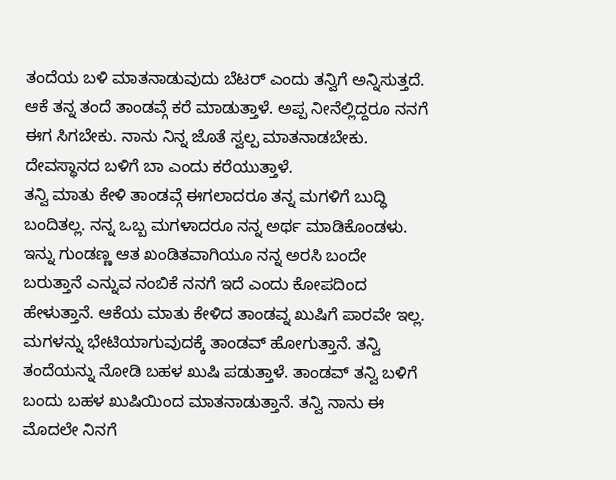ತಂದೆಯ ಬಳಿ ಮಾತನಾಡುವುದು ಬೆಟರ್ ಎಂದು ತನ್ವಿಗೆ ಅನ್ನಿಸುತ್ತದೆ. ಆಕೆ ತನ್ನ ತಂದೆ ತಾಂಡವ್ಗೆ ಕರೆ ಮಾಡುತ್ತಾಳೆ. ಅಪ್ಪ ನೀನೆಲ್ಲಿದ್ದರೂ ನನಗೆ ಈಗ ಸಿಗಬೇಕು. ನಾನು ನಿನ್ನ ಜೊತೆ ಸ್ವಲ್ಪ ಮಾತನಾಡಬೇಕು. ದೇವಸ್ಥಾನದ ಬಳಿಗೆ ಬಾ ಎಂದು ಕರೆಯುತ್ತಾಳೆ.
ತನ್ವಿ ಮಾತು ಕೇಳಿ ತಾಂಡವ್ಗೆ ಈಗಲಾದರೂ ತನ್ನ ಮಗಳಿಗೆ ಬುದ್ಧಿ ಬಂದಿತಲ್ಲ. ನನ್ನ ಒಬ್ಬ ಮಗಳಾದರೂ ನನ್ನ ಅರ್ಥ ಮಾಡಿಕೊಂಡಳು. ಇನ್ನು ಗುಂಡಣ್ಣ ಆತ ಖಂಡಿತವಾಗಿಯೂ ನನ್ನ ಅರಸಿ ಬಂದೇ ಬರುತ್ತಾನೆ ಎನ್ನುವ ನಂಬಿಕೆ ನನಗೆ ಇದೆ ಎಂದು ಕೋಪದಿಂದ ಹೇಳುತ್ತಾನೆ. ಆಕೆಯ ಮಾತು ಕೇಳಿದ ತಾಂಡವ್ನ ಖುಷಿಗೆ ಪಾರವೇ ಇಲ್ಲ. ಮಗಳನ್ನು ಭೇಟಿಯಾಗುವುದಕ್ಕೆ ತಾಂಡವ್ ಹೋಗುತ್ತಾನೆ. ತನ್ವಿ ತಂದೆಯನ್ನು ನೋಡಿ ಬಹಳ ಖುಷಿ ಪಡುತ್ತಾಳೆ. ತಾಂಡವ್ ತನ್ವಿ ಬಳಿಗೆ ಬಂದು ಬಹಳ ಖುಷಿಯಿಂದ ಮಾತನಾಡುತ್ತಾನೆ. ತನ್ವಿ ನಾನು ಈ ಮೊದಲೇ ನಿನಗೆ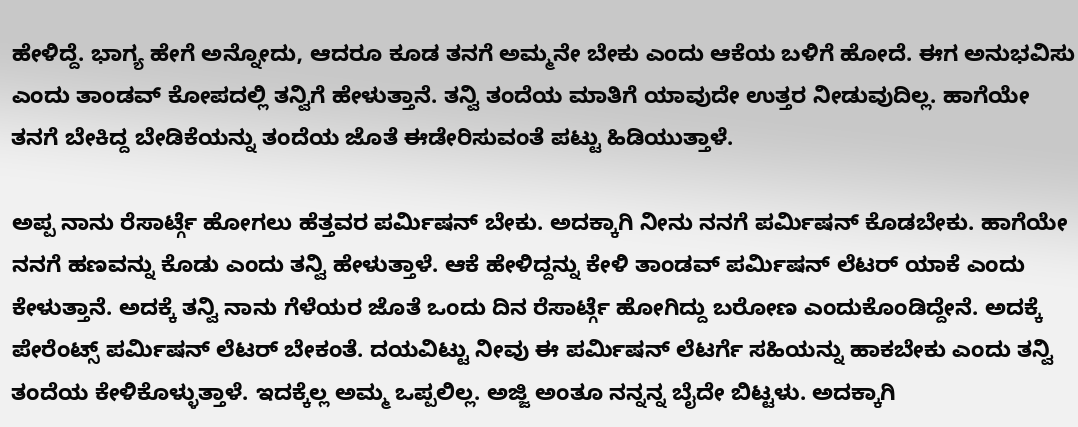ಹೇಳಿದ್ದೆ. ಭಾಗ್ಯ ಹೇಗೆ ಅನ್ನೋದು, ಆದರೂ ಕೂಡ ತನಗೆ ಅಮ್ಮನೇ ಬೇಕು ಎಂದು ಆಕೆಯ ಬಳಿಗೆ ಹೋದೆ. ಈಗ ಅನುಭವಿಸು ಎಂದು ತಾಂಡವ್ ಕೋಪದಲ್ಲಿ ತನ್ವಿಗೆ ಹೇಳುತ್ತಾನೆ. ತನ್ವಿ ತಂದೆಯ ಮಾತಿಗೆ ಯಾವುದೇ ಉತ್ತರ ನೀಡುವುದಿಲ್ಲ. ಹಾಗೆಯೇ ತನಗೆ ಬೇಕಿದ್ದ ಬೇಡಿಕೆಯನ್ನು ತಂದೆಯ ಜೊತೆ ಈಡೇರಿಸುವಂತೆ ಪಟ್ಟು ಹಿಡಿಯುತ್ತಾಳೆ.

ಅಪ್ಪ ನಾನು ರೆಸಾರ್ಟ್ಗೆ ಹೋಗಲು ಹೆತ್ತವರ ಪರ್ಮಿಷನ್ ಬೇಕು. ಅದಕ್ಕಾಗಿ ನೀನು ನನಗೆ ಪರ್ಮಿಷನ್ ಕೊಡಬೇಕು. ಹಾಗೆಯೇ ನನಗೆ ಹಣವನ್ನು ಕೊಡು ಎಂದು ತನ್ವಿ ಹೇಳುತ್ತಾಳೆ. ಆಕೆ ಹೇಳಿದ್ದನ್ನು ಕೇಳಿ ತಾಂಡವ್ ಪರ್ಮಿಷನ್ ಲೆಟರ್ ಯಾಕೆ ಎಂದು ಕೇಳುತ್ತಾನೆ. ಅದಕ್ಕೆ ತನ್ವಿ ನಾನು ಗೆಳೆಯರ ಜೊತೆ ಒಂದು ದಿನ ರೆಸಾರ್ಟ್ಗೆ ಹೋಗಿದ್ದು ಬರೋಣ ಎಂದುಕೊಂಡಿದ್ದೇನೆ. ಅದಕ್ಕೆ ಪೇರೆಂಟ್ಸ್ ಪರ್ಮಿಷನ್ ಲೆಟರ್ ಬೇಕಂತೆ. ದಯವಿಟ್ಟು ನೀವು ಈ ಪರ್ಮಿಷನ್ ಲೆಟರ್ಗೆ ಸಹಿಯನ್ನು ಹಾಕಬೇಕು ಎಂದು ತನ್ವಿ ತಂದೆಯ ಕೇಳಿಕೊಳ್ಳುತ್ತಾಳೆ. ಇದಕ್ಕೆಲ್ಲ ಅಮ್ಮ ಒಪ್ಪಲಿಲ್ಲ. ಅಜ್ಜಿ ಅಂತೂ ನನ್ನನ್ನ ಬೈದೇ ಬಿಟ್ಟಳು. ಅದಕ್ಕಾಗಿ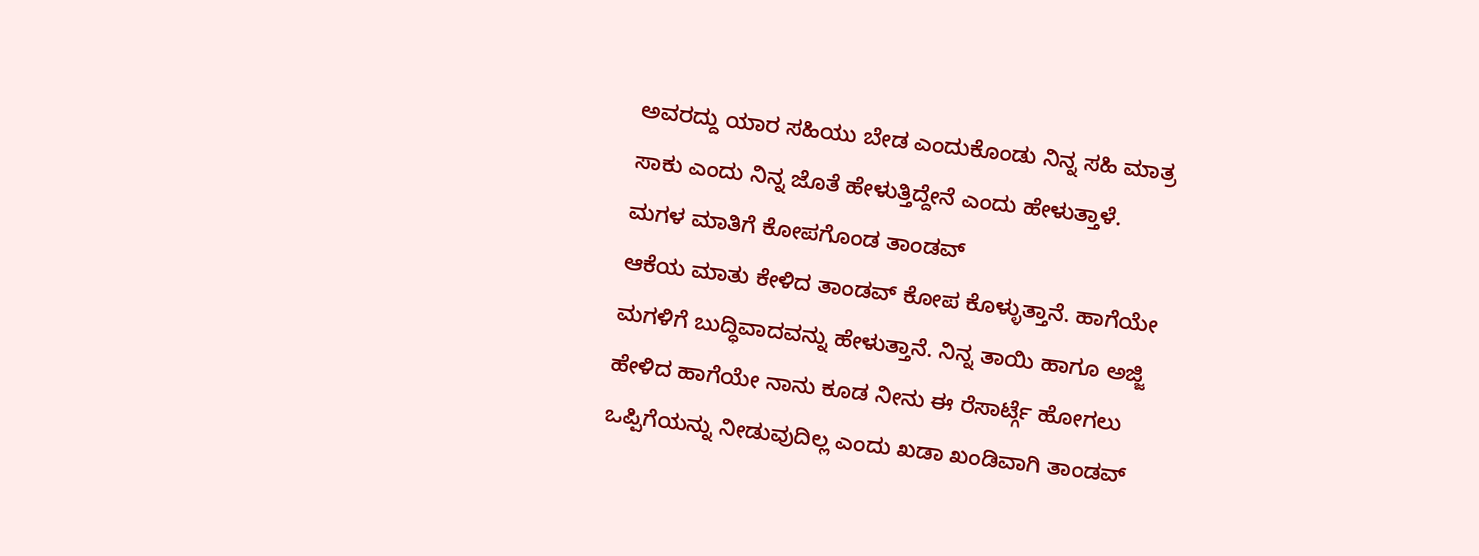ಅವರದ್ದು ಯಾರ ಸಹಿಯು ಬೇಡ ಎಂದುಕೊಂಡು ನಿನ್ನ ಸಹಿ ಮಾತ್ರ ಸಾಕು ಎಂದು ನಿನ್ನ ಜೊತೆ ಹೇಳುತ್ತಿದ್ದೇನೆ ಎಂದು ಹೇಳುತ್ತಾಳೆ.
ಮಗಳ ಮಾತಿಗೆ ಕೋಪಗೊಂಡ ತಾಂಡವ್
ಆಕೆಯ ಮಾತು ಕೇಳಿದ ತಾಂಡವ್ ಕೋಪ ಕೊಳ್ಳುತ್ತಾನೆ. ಹಾಗೆಯೇ ಮಗಳಿಗೆ ಬುದ್ಧಿವಾದವನ್ನು ಹೇಳುತ್ತಾನೆ. ನಿನ್ನ ತಾಯಿ ಹಾಗೂ ಅಜ್ಜಿ ಹೇಳಿದ ಹಾಗೆಯೇ ನಾನು ಕೂಡ ನೀನು ಈ ರೆಸಾರ್ಟ್ಗೆ ಹೋಗಲು ಒಪ್ಪಿಗೆಯನ್ನು ನೀಡುವುದಿಲ್ಲ ಎಂದು ಖಡಾ ಖಂಡಿವಾಗಿ ತಾಂಡವ್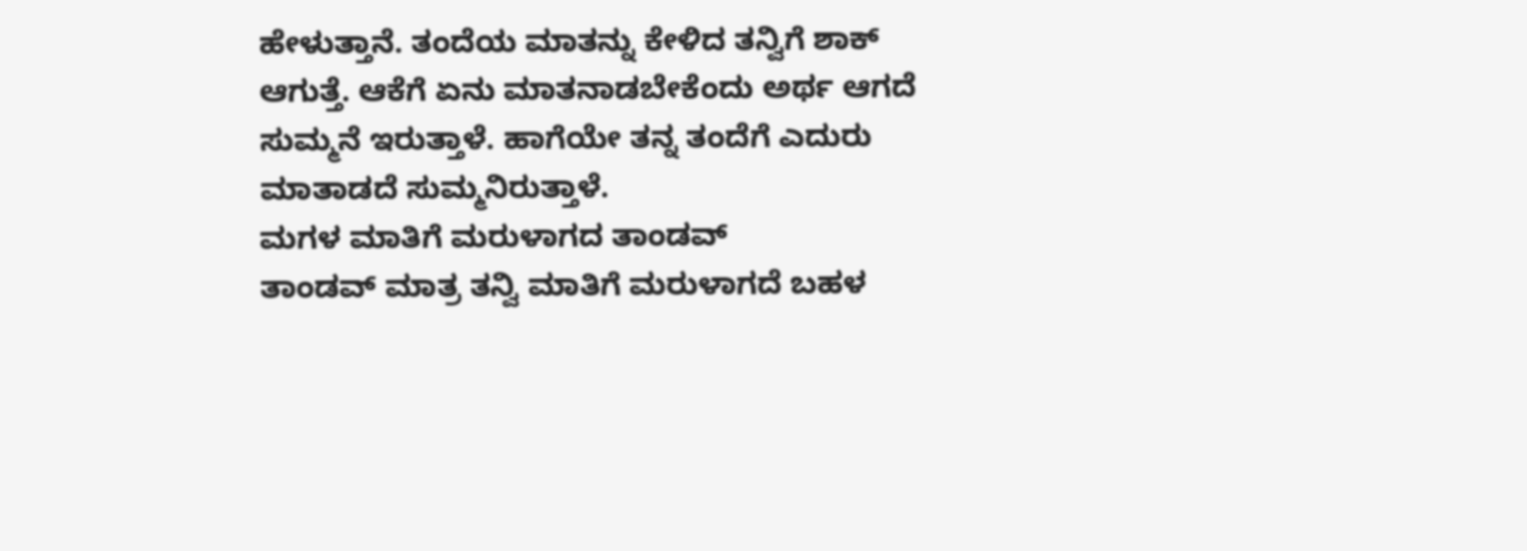ಹೇಳುತ್ತಾನೆ. ತಂದೆಯ ಮಾತನ್ನು ಕೇಳಿದ ತನ್ವಿಗೆ ಶಾಕ್ ಆಗುತ್ತೆ. ಆಕೆಗೆ ಏನು ಮಾತನಾಡಬೇಕೆಂದು ಅರ್ಥ ಆಗದೆ ಸುಮ್ಮನೆ ಇರುತ್ತಾಳೆ. ಹಾಗೆಯೇ ತನ್ನ ತಂದೆಗೆ ಎದುರು ಮಾತಾಡದೆ ಸುಮ್ಮನಿರುತ್ತಾಳೆ.
ಮಗಳ ಮಾತಿಗೆ ಮರುಳಾಗದ ತಾಂಡವ್
ತಾಂಡವ್ ಮಾತ್ರ ತನ್ವಿ ಮಾತಿಗೆ ಮರುಳಾಗದೆ ಬಹಳ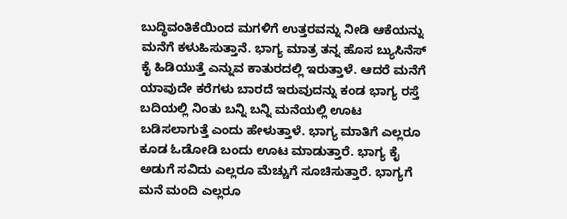ಬುದ್ಧಿವಂತಿಕೆಯಿಂದ ಮಗಳಿಗೆ ಉತ್ತರವನ್ನು ನೀಡಿ ಆಕೆಯನ್ನು ಮನೆಗೆ ಕಳುಹಿಸುತ್ತಾನೆ. ಭಾಗ್ಯ ಮಾತ್ರ ತನ್ನ ಹೊಸ ಬ್ಯುಸಿನೆಸ್ ಕೈ ಹಿಡಿಯುತ್ತೆ ಎನ್ನುವ ಕಾತುರದಲ್ಲಿ ಇರುತ್ತಾಳೆ. ಆದರೆ ಮನೆಗೆ ಯಾವುದೇ ಕರೆಗಳು ಬಾರದೆ ಇರುವುದನ್ನು ಕಂಡ ಭಾಗ್ಯ ರಸ್ತೆ ಬದಿಯಲ್ಲಿ ನಿಂತು ಬನ್ನಿ ಬನ್ನಿ ಮನೆಯಲ್ಲಿ ಊಟ ಬಡಿಸಲಾಗುತ್ತೆ ಎಂದು ಹೇಳುತ್ತಾಳೆ. ಭಾಗ್ಯ ಮಾತಿಗೆ ಎಲ್ಲರೂ ಕೂಡ ಓಡೋಡಿ ಬಂದು ಊಟ ಮಾಡುತ್ತಾರೆ. ಭಾಗ್ಯ ಕೈ ಅಡುಗೆ ಸವಿದು ಎಲ್ಲರೂ ಮೆಚ್ಚುಗೆ ಸೂಚಿಸುತ್ತಾರೆ. ಭಾಗ್ಯಗೆ ಮನೆ ಮಂದಿ ಎಲ್ಲರೂ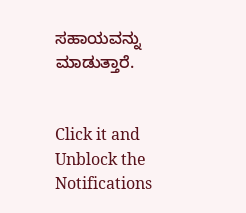ಸಹಾಯವನ್ನು ಮಾಡುತ್ತಾರೆ.


Click it and Unblock the Notifications